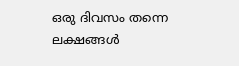ഒരു ദിവസം തന്നെ ലക്ഷങ്ങള്‍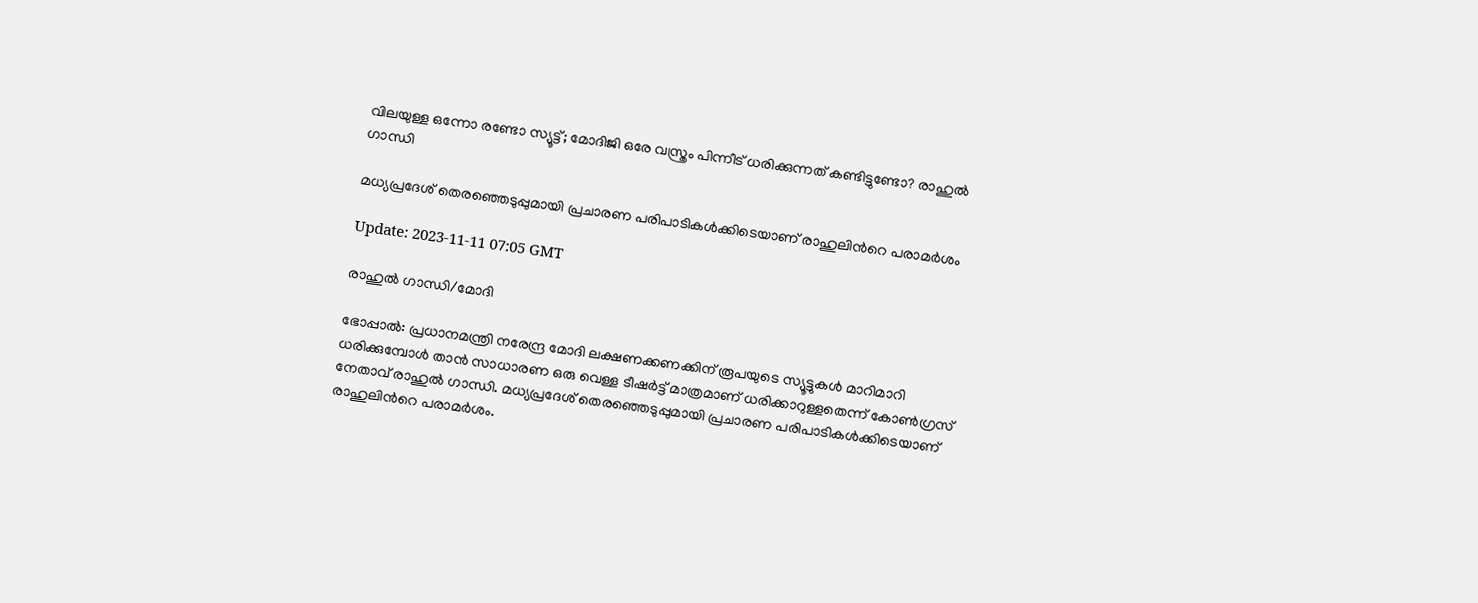വിലയുള്ള ഒന്നോ രണ്ടോ സ്യൂട്ട്; മോദിജി ഒരേ വസ്ത്രം പിന്നീട് ധരിക്കുന്നത് കണ്ടിട്ടുണ്ടോ? രാഹുല്‍ ഗാന്ധി

മധ്യപ്രദേശ് തെരഞ്ഞെടുപ്പുമായി പ്രചാരണ പരിപാടികള്‍ക്കിടെയാണ് രാഹുലിന്‍റെ പരാമര്‍ശം

Update: 2023-11-11 07:05 GMT

രാഹുല്‍ ഗാന്ധി/മോദി

ഭോപ്പാല്‍: പ്രധാനമന്ത്രി നരേന്ദ്ര മോദി ലക്ഷണക്കണക്കിന് രൂപയുടെ സ്യൂട്ടുകള്‍ മാറിമാറി ധരിക്കുമ്പോള്‍ താന്‍ സാധാരണ ഒരു വെള്ള ടീഷര്‍ട്ട് മാത്രമാണ് ധരിക്കാറുള്ളതെന്ന് കോണ്‍ഗ്രസ് നേതാവ് രാഹുല്‍ ഗാന്ധി. മധ്യപ്രദേശ് തെരഞ്ഞെടുപ്പുമായി പ്രചാരണ പരിപാടികള്‍ക്കിടെയാണ് രാഹുലിന്‍റെ പരാമര്‍ശം.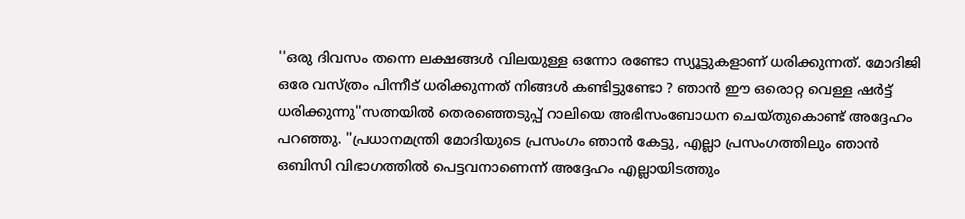''ഒരു ദിവസം തന്നെ ലക്ഷങ്ങള്‍ വിലയുള്ള ഒന്നോ രണ്ടോ സ്യൂട്ടുകളാണ് ധരിക്കുന്നത്. മോദിജി ഒരേ വസ്ത്രം പിന്നീട് ധരിക്കുന്നത് നിങ്ങള്‍ കണ്ടിട്ടുണ്ടോ ? ഞാൻ ഈ ഒരൊറ്റ വെള്ള ഷർട്ട് ധരിക്കുന്നു''സത്നയില്‍ തെരഞ്ഞെടുപ്പ് റാലിയെ അഭിസംബോധന ചെയ്തുകൊണ്ട് അദ്ദേഹം പറഞ്ഞു. ''പ്രധാനമന്ത്രി മോദിയുടെ പ്രസംഗം ഞാൻ കേട്ടു, എല്ലാ പ്രസംഗത്തിലും ഞാൻ ഒബിസി വിഭാഗത്തിൽ പെട്ടവനാണെന്ന് അദ്ദേഹം എല്ലായിടത്തും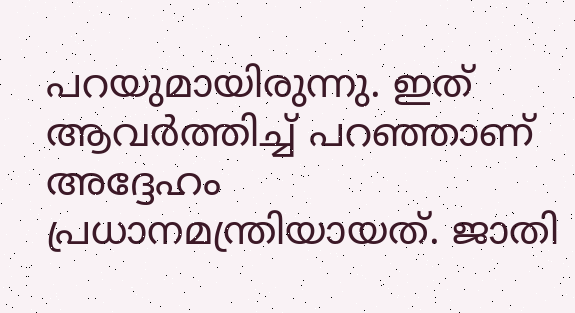പറയുമായിരുന്നു. ഇത് ആവർത്തിച്ച് പറഞ്ഞാണ് അദ്ദേഹം പ്രധാനമന്ത്രിയായത്. ജാതി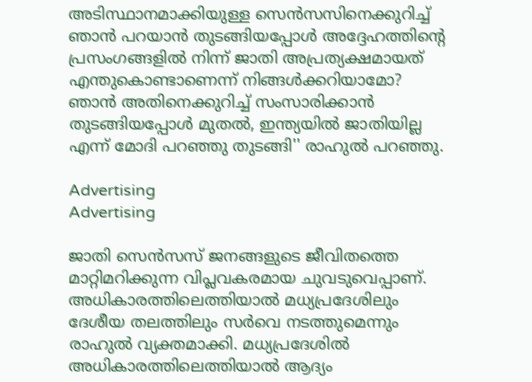അടിസ്ഥാനമാക്കിയുള്ള സെൻസസിനെക്കുറിച്ച് ഞാൻ പറയാൻ തുടങ്ങിയപ്പോൾ അദ്ദേഹത്തിന്‍റെ പ്രസംഗങ്ങളിൽ നിന്ന് ജാതി അപ്രത്യക്ഷമായത് എന്തുകൊണ്ടാണെന്ന് നിങ്ങൾക്കറിയാമോ? ഞാൻ അതിനെക്കുറിച്ച് സംസാരിക്കാൻ തുടങ്ങിയപ്പോൾ മുതൽ, ഇന്ത്യയിൽ ജാതിയില്ല എന്ന് മോദി പറഞ്ഞു തുടങ്ങി'' രാഹുല്‍ പറഞ്ഞു.

Advertising
Advertising

ജാതി സെൻസസ് ജനങ്ങളുടെ ജീവിതത്തെ മാറ്റിമറിക്കുന്ന വിപ്ലവകരമായ ചുവടുവെപ്പാണ്. അധികാരത്തിലെത്തിയാൽ മധ്യപ്രദേശിലും ദേശീയ തലത്തിലും സര്‍വെ നടത്തുമെന്നും രാഹുല്‍ വ്യക്തമാക്കി. മധ്യപ്രദേശില്‍ അധികാരത്തിലെത്തിയാല്‍ ആദ്യം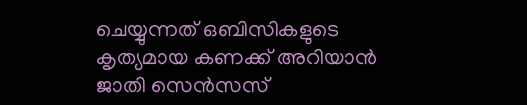ചെയ്യുന്നത് ഒബിസികളുടെ കൃത്യമായ കണക്ക് അറിയാൻ ജാതി സെൻസസ്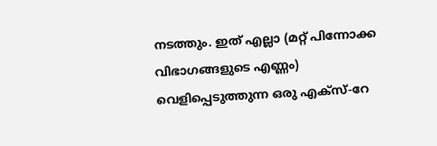നടത്തും. ഇത് എല്ലാ (മറ്റ് പിന്നോക്ക വിഭാഗങ്ങളുടെ എണ്ണം) വെളിപ്പെടുത്തുന്ന ഒരു എക്സ്-റേ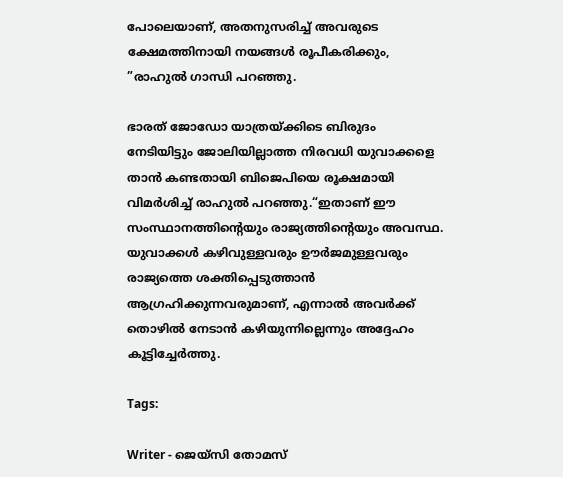പോലെയാണ്, അതനുസരിച്ച് അവരുടെ ക്ഷേമത്തിനായി നയങ്ങൾ രൂപീകരിക്കും, ”രാഹുൽ ഗാന്ധി പറഞ്ഞു.

ഭാരത് ജോഡോ യാത്രയ്ക്കിടെ ബിരുദം നേടിയിട്ടും ജോലിയില്ലാത്ത നിരവധി യുവാക്കളെ താൻ കണ്ടതായി ബിജെപിയെ രൂക്ഷമായി വിമർശിച്ച് രാഹുല്‍ പറഞ്ഞു.“ഇതാണ് ഈ സംസ്ഥാനത്തിന്റെയും രാജ്യത്തിന്റെയും അവസ്ഥ. യുവാക്കൾ കഴിവുള്ളവരും ഊർജമുള്ളവരും രാജ്യത്തെ ശക്തിപ്പെടുത്താൻ ആഗ്രഹിക്കുന്നവരുമാണ്, എന്നാൽ അവർക്ക് തൊഴിൽ നേടാൻ കഴിയുന്നില്ലെന്നും അദ്ദേഹം കൂട്ടിച്ചേര്‍ത്തു.

Tags:

Writer - ജെയ്സി തോമസ്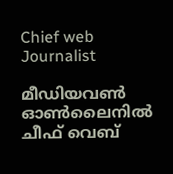Chief web Journalist

മീഡിയവൺ ഓൺലൈനിൽ ചീഫ് വെബ്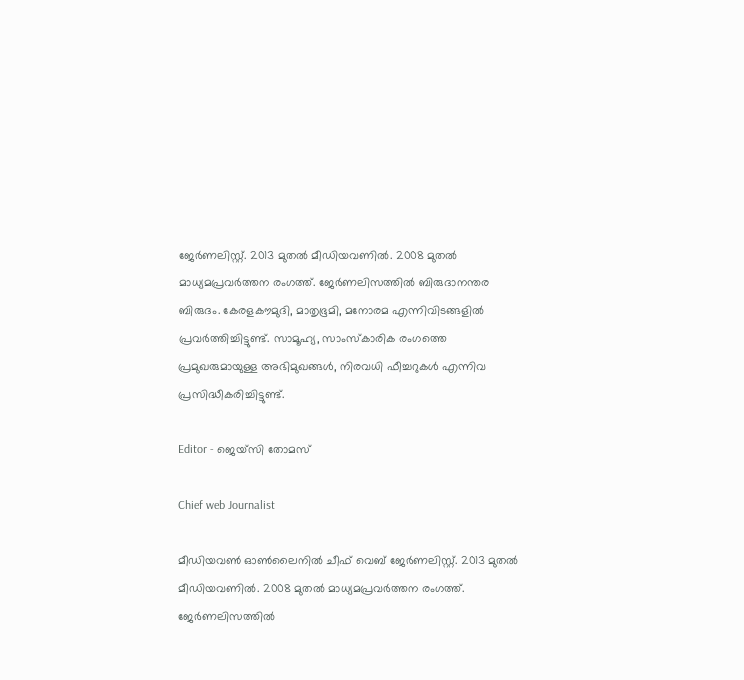ജേർണലിസ്റ്റ്. 2013 മുതൽ മീഡിയവണിൽ. 2008 മുതൽ മാധ്യമപ്രവർത്തന രംഗത്ത്. ജേർണലിസത്തിൽ ബിരുദാനന്തര ബിരുദം. കേരളകൗമുദി, മാതൃഭൂമി, മനോരമ എന്നിവിടങ്ങളിൽ പ്രവർത്തിച്ചിട്ടുണ്ട്. സാമൂഹ്യ, സാംസ്‌കാരിക രംഗത്തെ പ്രമുഖരുമായുള്ള അഭിമുഖങ്ങൾ, നിരവധി ഫീച്ചറുകൾ എന്നിവ പ്രസിദ്ധീകരിച്ചിട്ടുണ്ട്.

Editor - ജെയ്സി തോമസ്

Chief web Journalist

മീഡിയവൺ ഓൺലൈനിൽ ചീഫ് വെബ് ജേർണലിസ്റ്റ്. 2013 മുതൽ മീഡിയവണിൽ. 2008 മുതൽ മാധ്യമപ്രവർത്തന രംഗത്ത്. ജേർണലിസത്തിൽ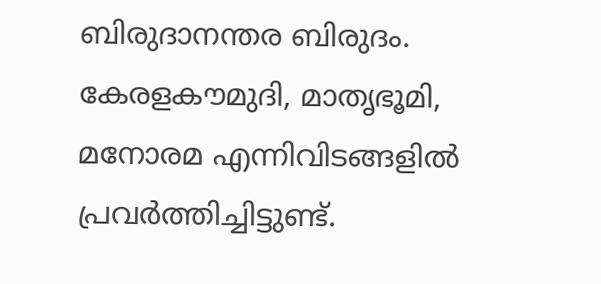ബിരുദാനന്തര ബിരുദം. കേരളകൗമുദി, മാതൃഭൂമി, മനോരമ എന്നിവിടങ്ങളിൽ പ്രവർത്തിച്ചിട്ടുണ്ട്.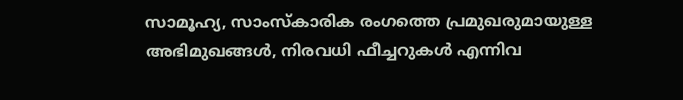സാമൂഹ്യ, സാംസ്‌കാരിക രംഗത്തെ പ്രമുഖരുമായുള്ള അഭിമുഖങ്ങൾ, നിരവധി ഫീച്ചറുകൾ എന്നിവ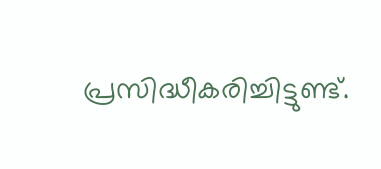പ്രസിദ്ധീകരിച്ചിട്ടുണ്ട്.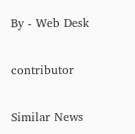By - Web Desk

contributor

Similar News